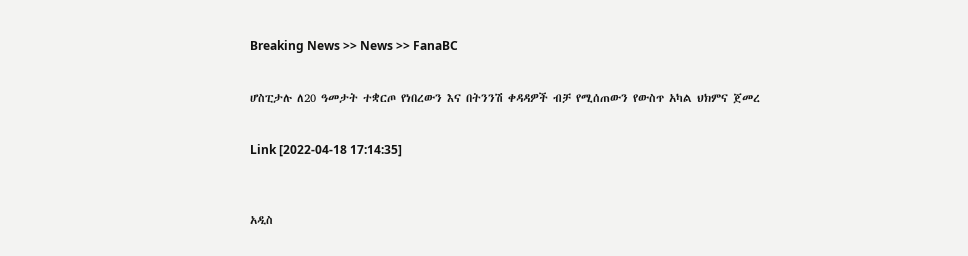Breaking News >> News >> FanaBC


ሆስፒታሉ ለ20 ዓመታት ተቋርጦ የነበረውን እና በትንንሽ ቀዳዳዎች ብቻ የሚሰጠውን የውስጥ አካል ህክምና ጀመረ


Link [2022-04-18 17:14:35]



አዲስ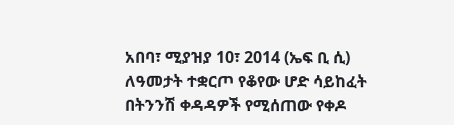አበባ፣ ሚያዝያ 10፣ 2014 (ኤፍ ቢ ሲ) ለዓመታት ተቋርጦ የቆየው ሆድ ሳይከፈት በትንንሽ ቀዳዳዎች የሚሰጠው የቀዶ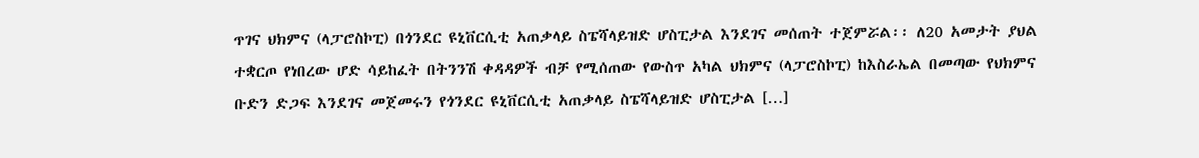ጥገና ህክምና (ላፓሮስኮፒ) በጎንደር ዩኒቨርሲቲ አጠቃላይ ስፔሻላይዝድ ሆስፒታል እንደገና መሰጠት ተጀምሯል፡፡ ለ20 አመታት ያህል ተቋርጦ የነበረው ሆድ ሳይከፈት በትንንሽ ቀዳዳዎች ብቻ የሚሰጠው የውስጥ አካል ህክምና (ላፓሮስኮፒ) ከእስራኤል በመጣው የህክምና ቡድን ድጋፍ እንደገና መጀመሩን የጎንደር ዩኒቨርሲቲ አጠቃላይ ስፔሻላይዝድ ሆስፒታል […]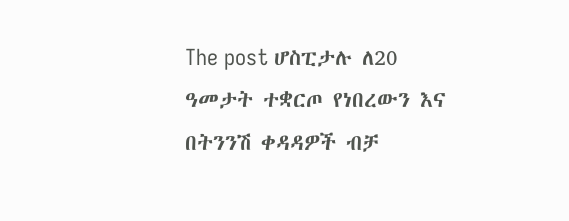The post ሆስፒታሉ ለ20 ዓመታት ተቋርጦ የነበረውን እና በትንንሽ ቀዳዳዎች ብቻ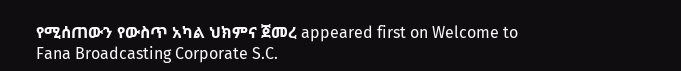የሚሰጠውን የውስጥ አካል ህክምና ጀመረ appeared first on Welcome to Fana Broadcasting Corporate S.C.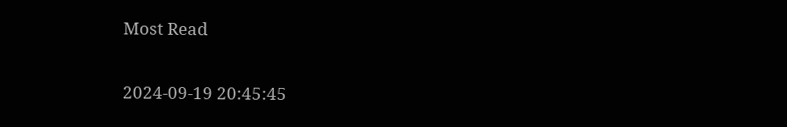Most Read

2024-09-19 20:45:45